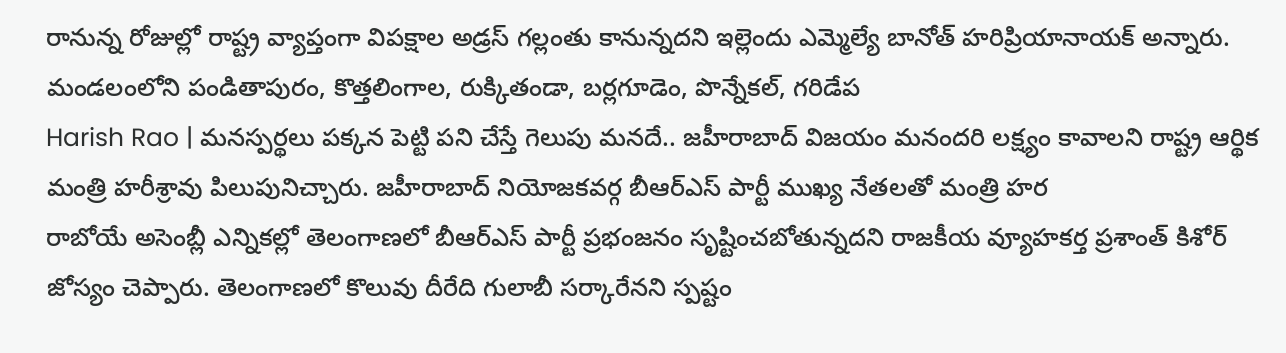రానున్న రోజుల్లో రాష్ట్ర వ్యాప్తంగా విపక్షాల అడ్రస్ గల్లంతు కానున్నదని ఇల్లెందు ఎమ్మెల్యే బానోత్ హరిప్రియానాయక్ అన్నారు. మండలంలోని పండితాపురం, కొత్తలింగాల, రుక్కితండా, బర్లగూడెం, పొన్నేకల్, గరిడేప
Harish Rao | మనస్పర్థలు పక్కన పెట్టి పని చేస్తే గెలుపు మనదే.. జహీరాబాద్ విజయం మనందరి లక్ష్యం కావాలని రాష్ట్ర ఆర్థిక మంత్రి హరీశ్రావు పిలుపునిచ్చారు. జహీరాబాద్ నియోజకవర్గ బీఆర్ఎస్ పార్టీ ముఖ్య నేతలతో మంత్రి హర
రాబోయే అసెంబ్లీ ఎన్నికల్లో తెలంగాణలో బీఆర్ఎస్ పార్టీ ప్రభంజనం సృష్టించబోతున్నదని రాజకీయ వ్యూహకర్త ప్రశాంత్ కిశోర్ జోస్యం చెప్పారు. తెలంగాణలో కొలువు దీరేది గులాబీ సర్కారేనని స్పష్టం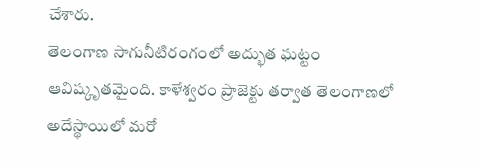చేశారు.
తెలంగాణ సాగునీటిరంగంలో అద్భుత ఘట్టం ఆవిష్కృతమైంది. కాళేశ్వరం ప్రాజెక్టు తర్వాత తెలంగాణలో అదేస్థాయిలో మరో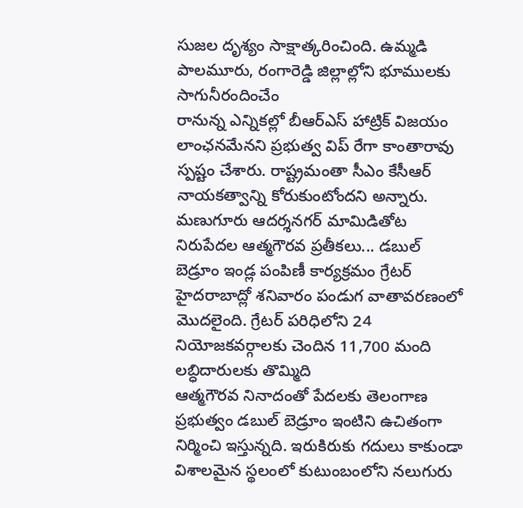సుజల దృశ్యం సాక్షాత్కరించింది. ఉమ్మడి పాలమూరు, రంగారెడ్డి జిల్లాల్లోని భూములకు సాగునీరందించేం
రానున్న ఎన్నికల్లో బీఆర్ఎస్ హాట్రిక్ విజయం లాంఛనమేనని ప్రభుత్వ విప్ రేగా కాంతారావు స్పష్టం చేశారు. రాష్ట్రమంతా సీఎం కేసీఆర్ నాయకత్వాన్ని కోరుకుంటోందని అన్నారు. మణుగూరు ఆదర్శనగర్ మామిడితోట
నిరుపేదల ఆత్మగౌరవ ప్రతీకలు... డబుల్ బెడ్రూం ఇండ్ల పంపిణీ కార్యక్రమం గ్రేటర్ హైదరాబాద్లో శనివారం పండుగ వాతావరణంలో మొదలైంది. గ్రేటర్ పరిధిలోని 24 నియోజకవర్గాలకు చెందిన 11,700 మంది లబ్ధిదారులకు తొమ్మిది
ఆత్మగౌరవ నినాదంతో పేదలకు తెలంగాణ ప్రభుత్వం డబుల్ బెడ్రూం ఇంటిని ఉచితంగా నిర్మించి ఇస్తున్నది. ఇరుకిరుకు గదులు కాకుండా విశాలమైన స్థలంలో కుటుంబంలోని నలుగురు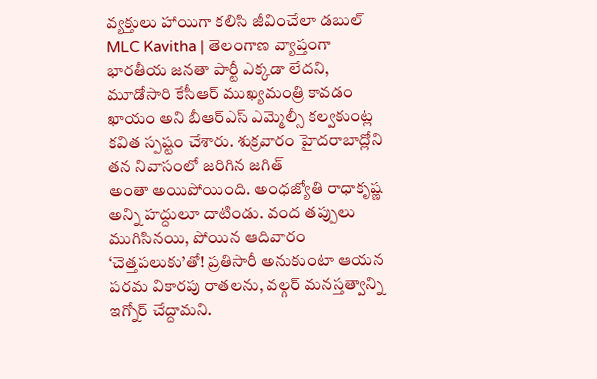వ్యక్తులు హాయిగా కలిసి జీవించేలా డబుల్
MLC Kavitha | తెలంగాణ వ్యాప్తంగా భారతీయ జనతా పార్టీ ఎక్కడా లేదని, మూడోసారి కేసీఆర్ ముఖ్యమంత్రి కావడం ఖాయం అని బీఆర్ఎస్ ఎమ్మెల్సీ కల్వకుంట్ల కవిత స్పష్టం చేశారు. శుక్రవారం హైదరాబాద్లోని తన నివాసంలో జరిగిన జగిత్
అంతా అయిపోయింది. అంధజ్యోతి రాధాకృష్ణ అన్ని హద్దులూ దాటిండు. వంద తప్పులు ముగిసినయి, పోయిన ఆదివారం ‘చెత్తపలుకు’తో! ప్రతిసారీ అనుకుంటా ఆయన పరమ వికారపు రాతలను, వల్గర్ మనస్తత్వాన్ని ఇగ్నోర్ చేద్దామని.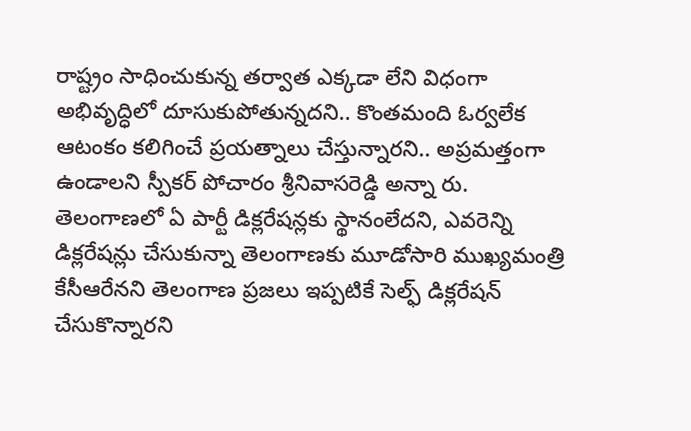రాష్ట్రం సాధించుకున్న తర్వాత ఎక్కడా లేని విధంగా అభివృద్ధిలో దూసుకుపోతున్నదని.. కొంతమంది ఓర్వలేక ఆటంకం కలిగించే ప్రయత్నాలు చేస్తున్నారని.. అప్రమత్తంగా ఉండాలని స్పీకర్ పోచారం శ్రీనివాసరెడ్డి అన్నా రు.
తెలంగాణలో ఏ పార్టీ డిక్లరేషన్లకు స్థానంలేదని, ఎవరెన్ని డిక్లరేషన్లు చేసుకున్నా తెలంగాణకు మూడోసారి ముఖ్యమంత్రి కేసీఆరేనని తెలంగాణ ప్రజలు ఇప్పటికే సెల్ఫ్ డిక్లరేషన్ చేసుకొన్నారని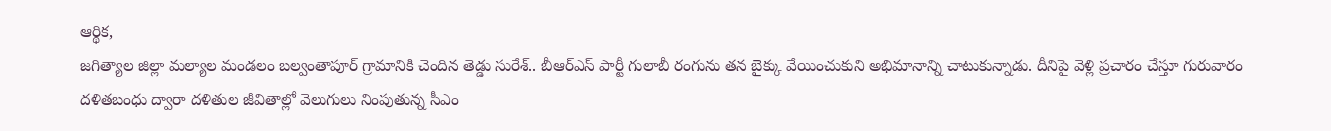ఆర్థిక,
జగిత్యాల జిల్లా మల్యాల మండలం బల్వంతాపూర్ గ్రామానికి చెందిన తెడ్డు సురేశ్.. బీఆర్ఎస్ పార్టీ గులాబీ రంగును తన బైక్కు వేయించుకుని అభిమానాన్ని చాటుకున్నాడు. దీనిపై వెళ్లి ప్రచారం చేస్తూ గురువారం
దళితబంధు ద్వారా దళితుల జీవితాల్లో వెలుగులు నింపుతున్న సీఎం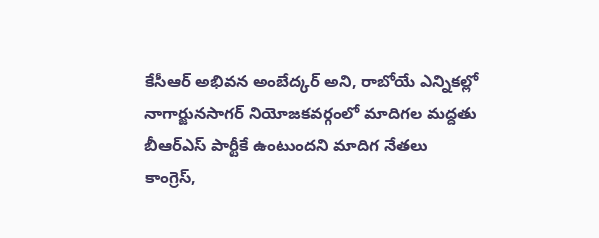కేసీఆర్ అభివన అంబేద్కర్ అని, రాబోయే ఎన్నికల్లో నాగార్జునసాగర్ నియోజకవర్గంలో మాదిగల మద్దతు బీఆర్ఎస్ పార్టీకే ఉంటుందని మాదిగ నేతలు
కాంగ్రెస్,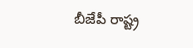బీజేపీ రాష్ట్ర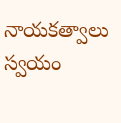నాయకత్వాలు స్వయం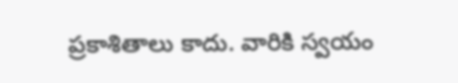ప్రకాశితాలు కాదు. వారికి స్వయం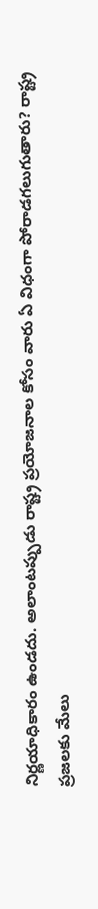నిర్ణయాధికారం ఉండదు. అలాంటప్పుడు రాష్ట్ర ప్రయోజనాల కోసం వారు ఏ విధంగా పోరాడగలుగుతారు? రాష్ట్ర ప్రజలకు మేలు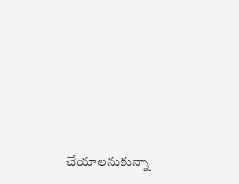చేయాలనుకున్నా